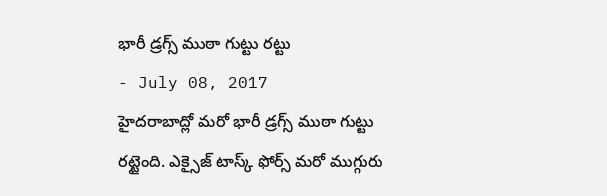భారీ డ్రగ్స్ ముఠా గుట్టు రట్టు
- July 08, 2017
హైదరాబాద్లో మరో భారీ డ్రగ్స్ ముఠా గుట్టు రట్టైంది. ఎక్సైజ్ టాస్క్ ఫోర్స్ మరో ముగ్గురు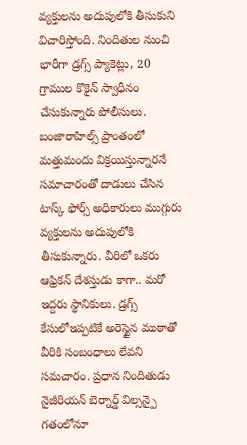వ్యక్తులను అదుపులోకి తీసుకుని విచారిస్తోంది. నిందితుల నుంచి భారీగా డ్రగ్స్ ప్యాకెట్లు, 20 గ్రాముల కొకైన్ స్వాధీనం చేసుకున్నారు పోలీసులు. బంజారాహిల్స్ ప్రాంతంలో మత్తుమందు విక్రయిస్తున్నారనే సమాచారంతో దాడులు చేసిన టాస్క్ ఫోర్స్ అధికారులు ముగ్గురు వ్యక్తులను అదుపులోకి తీసుకున్నారు. వీరిలో ఒకరు ఆఫ్రికన్ దేశస్తుడు కాగా.. మరో ఇద్దరు స్థానికులు. డ్రగ్స్ కేసులోఇప్పటికే అరెస్టైన ముఠాతో వీరికి సంబంధాలు లేవని సమచారం. ప్రధాన నిందితుడు నైజీరియన్ బెర్నార్డ్ విల్సన్పై గతంలోనూ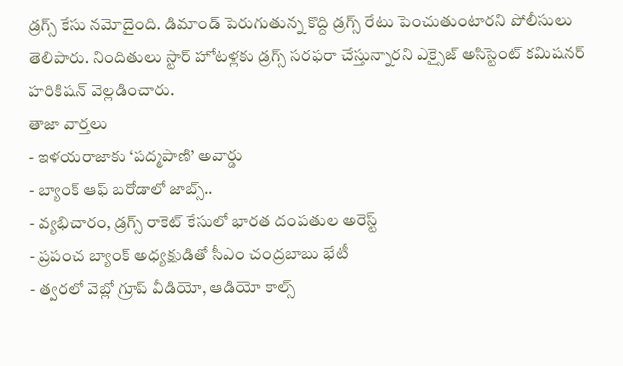డ్రగ్స్ కేసు నమోదైంది. డిమాండ్ పెరుగుతున్న కొద్ది డ్రగ్స్ రేటు పెంచుతుంటారని పోలీసులు తెలిపారు. నిందితులు స్టార్ హోటళ్లకు డ్రగ్స్ సరఫరా చేస్తున్నారని ఎక్సైజ్ అసిస్టెంట్ కమిషనర్ హరికిషన్ వెల్లడించారు.
తాజా వార్తలు
- ఇళయరాజాకు ‘పద్మపాణి’ అవార్డు
- బ్యాంక్ ఆఫ్ బరోడాలో జాబ్స్..
- వ్యభిచారం, డ్రగ్స్ రాకెట్ కేసులో భారత దంపతుల అరెస్ట్
- ప్రపంచ బ్యాంక్ అధ్యక్షుడితో సీఎం చంద్రబాబు భేటీ
- త్వరలో వెబ్లో గ్రూప్ వీడియో, ఆడియో కాల్స్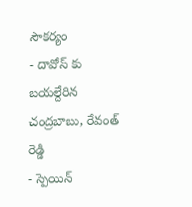సౌకర్యం
- దావోస్ కు బయల్దేరిన చంద్రబాబు, రేవంత్ రెడ్డి
- స్పెయిన్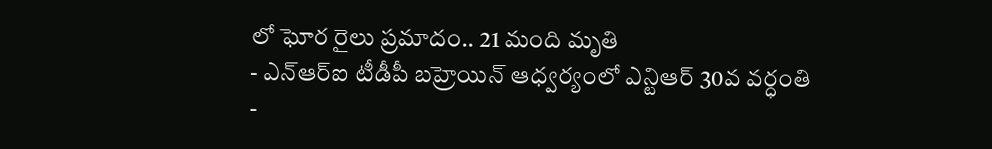లో ఘోర రైలు ప్రమాదం.. 21 మంది మృతి
- ఎన్ఆర్ఐ టీడీపీ బహ్రెయిన్ ఆధ్వర్యంలో ఎన్టిఆర్ 30వ వర్ధంతి
-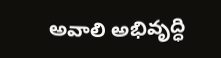అవాలి అభివృద్ధి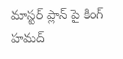మాస్టర్ ప్లాన్ పై కింగ్ హమద్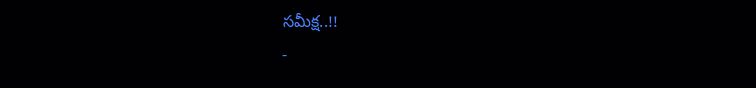సమీక్ష..!!
-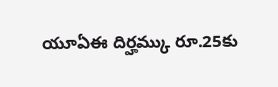యూఏఈ దిర్హమ్కు రూ.25కు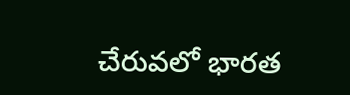చేరువలో భారత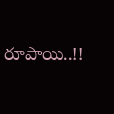రూపాయి..!!